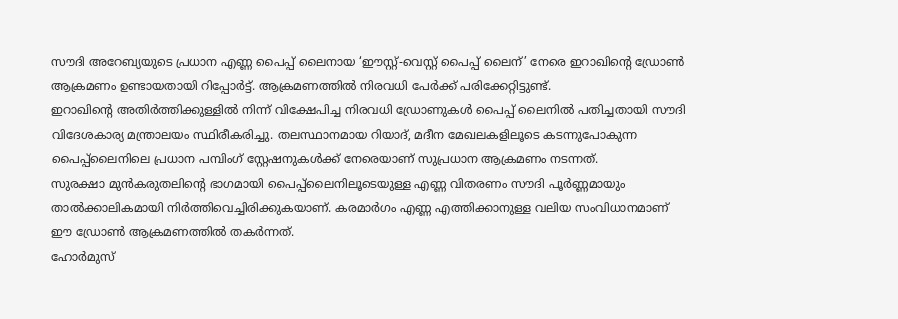സൗദി അറേബ്യയുടെ പ്രധാന എണ്ണ പൈപ്പ് ലൈനായ ‘ഈസ്റ്റ്-വെസ്റ്റ് പൈപ്പ് ലൈന്’ നേരെ ഇറാഖിന്റെ ഡ്രോൺ ആക്രമണം ഉണ്ടായതായി റിപ്പോർട്ട്. ആക്രമണത്തിൽ നിരവധി പേർക്ക് പരിക്കേറ്റിട്ടുണ്ട്.
ഇറാഖിന്റെ അതിർത്തിക്കുള്ളിൽ നിന്ന് വിക്ഷേപിച്ച നിരവധി ഡ്രോണുകൾ പൈപ്പ് ലൈനിൽ പതിച്ചതായി സൗദി വിദേശകാര്യ മന്ത്രാലയം സ്ഥിരീകരിച്ചു. തലസ്ഥാനമായ റിയാദ്, മദീന മേഖലകളിലൂടെ കടന്നുപോകുന്ന പൈപ്പ്ലൈനിലെ പ്രധാന പമ്പിംഗ് സ്റ്റേഷനുകൾക്ക് നേരെയാണ് സുപ്രധാന ആക്രമണം നടന്നത്.
സുരക്ഷാ മുൻകരുതലിന്റെ ഭാഗമായി പൈപ്പ്ലൈനിലൂടെയുള്ള എണ്ണ വിതരണം സൗദി പൂർണ്ണമായും താൽക്കാലികമായി നിർത്തിവെച്ചിരിക്കുകയാണ്. കരമാർഗം എണ്ണ എത്തിക്കാനുള്ള വലിയ സംവിധാനമാണ് ഈ ഡ്രോൺ ആക്രമണത്തിൽ തകർന്നത്.
ഹോർമുസ്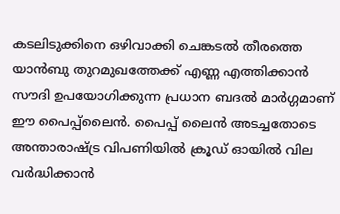കടലിടുക്കിനെ ഒഴിവാക്കി ചെങ്കടൽ തീരത്തെ യാൻബു തുറമുഖത്തേക്ക് എണ്ണ എത്തിക്കാൻ സൗദി ഉപയോഗിക്കുന്ന പ്രധാന ബദൽ മാർഗ്ഗമാണ് ഈ പൈപ്പ്ലൈൻ. പൈപ്പ് ലൈൻ അടച്ചതോടെ അന്താരാഷ്ട്ര വിപണിയിൽ ക്രൂഡ് ഓയിൽ വില വർദ്ധിക്കാൻ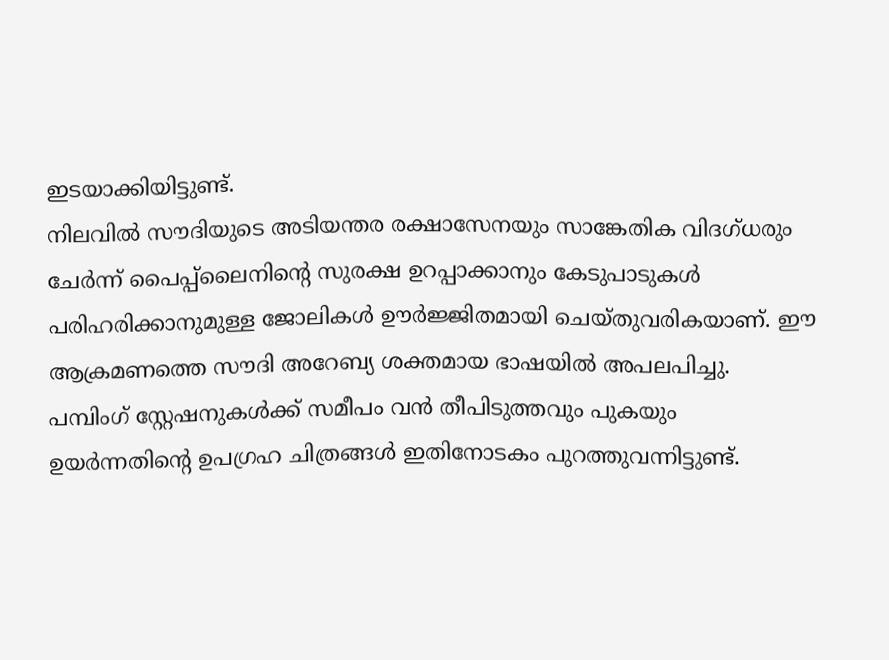ഇടയാക്കിയിട്ടുണ്ട്.
നിലവിൽ സൗദിയുടെ അടിയന്തര രക്ഷാസേനയും സാങ്കേതിക വിദഗ്ധരും ചേർന്ന് പൈപ്പ്ലൈനിന്റെ സുരക്ഷ ഉറപ്പാക്കാനും കേടുപാടുകൾ പരിഹരിക്കാനുമുള്ള ജോലികൾ ഊർജ്ജിതമായി ചെയ്തുവരികയാണ്. ഈ ആക്രമണത്തെ സൗദി അറേബ്യ ശക്തമായ ഭാഷയിൽ അപലപിച്ചു.
പമ്പിംഗ് സ്റ്റേഷനുകൾക്ക് സമീപം വൻ തീപിടുത്തവും പുകയും ഉയർന്നതിന്റെ ഉപഗ്രഹ ചിത്രങ്ങൾ ഇതിനോടകം പുറത്തുവന്നിട്ടുണ്ട്.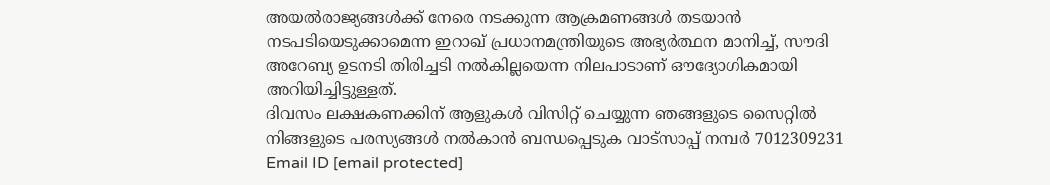അയൽരാജ്യങ്ങൾക്ക് നേരെ നടക്കുന്ന ആക്രമണങ്ങൾ തടയാൻ നടപടിയെടുക്കാമെന്ന ഇറാഖ് പ്രധാനമന്ത്രിയുടെ അഭ്യർത്ഥന മാനിച്ച്, സൗദി അറേബ്യ ഉടനടി തിരിച്ചടി നൽകില്ലയെന്ന നിലപാടാണ് ഔദ്യോഗികമായി അറിയിച്ചിട്ടുള്ളത്.
ദിവസം ലക്ഷകണക്കിന് ആളുകൾ വിസിറ്റ് ചെയ്യുന്ന ഞങ്ങളുടെ സൈറ്റിൽ നിങ്ങളുടെ പരസ്യങ്ങൾ നൽകാൻ ബന്ധപ്പെടുക വാട്സാപ്പ് നമ്പർ 7012309231 Email ID [email protected]